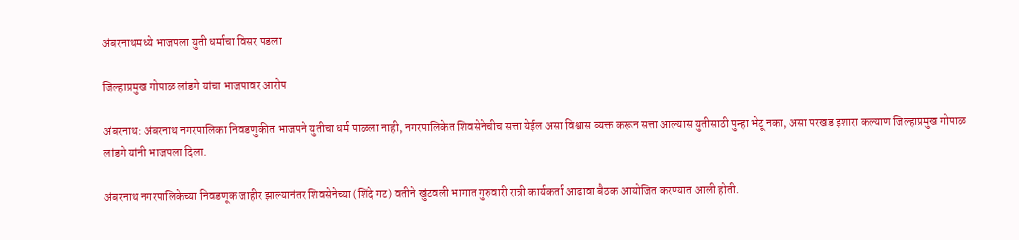अंबरनाथमध्ये भाजपला युती धर्माचा विसर पडला

जिल्हाप्रमुख गोपाळ लांडगे यांचा भाजपावर आरोप

अंबरनाथ: अंबरनाथ नगरपालिका निवडणुकीत भाजपने युतीचा धर्म पाळला नाही, नगरपालिकेत शिवसेनेचीच सत्ता येईल असा विश्वास व्यक्त करून सत्ता आल्यास युतीसाठी पुन्हा भेटू नका, असा परखड इशारा कल्याण जिल्हाप्रमुख गोपाळ लांडगे यांनी भाजपला दिला.

अंबरनाथ नगरपालिकेच्या निवडणूक जाहीर झाल्यानंतर शिवसेनेच्या (शिंदे गट) वतीने खुंटवली भागात गुरुवारी रात्री कार्यकर्ता आढावा बैठक आयोजित करण्यात आली होती.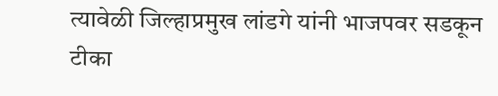त्यावेळी जिल्हाप्रमुख लांडगे यांनी भाजपवर सडकून टीका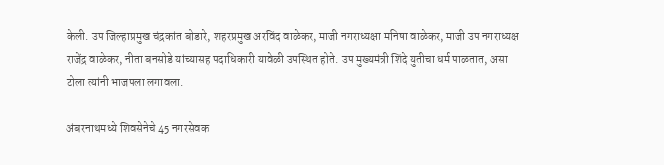केली. उप जिल्हाप्रमुख चंद्रकांत बोडारे, शहरप्रमुख अरविंद वाळेकर, माजी नगराध्यक्षा मनिषा वाळेकर, माजी उप नगराध्यक्ष राजेंद्र वाळेकर, नीता बनसोडे यांच्यासह पदाधिकारी यावेळी उपस्थित होते. उप मुख्यमंत्री शिंदे युतीचा धर्म पाळतात, असा टोला त्यांनी भाजपला लगावला.

अंबरनाथमध्ये शिवसेनेचे 45 नगरसेवक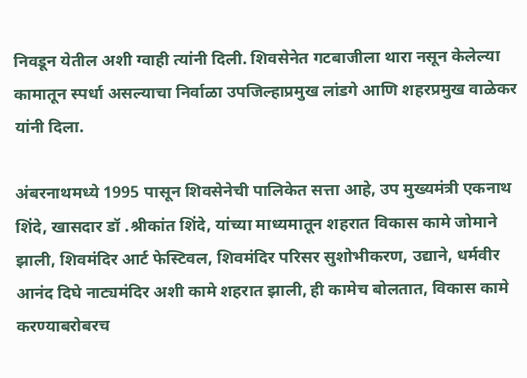निवडून येतील अशी ग्वाही त्यांनी दिली. शिवसेनेत गटबाजीला थारा नसून केलेल्या कामातून स्पर्धा असल्याचा निर्वाळा उपजिल्हाप्रमुख लांडगे आणि शहरप्रमुख वाळेकर यांनी दिला.

अंबरनाथमध्ये 1995 पासून शिवसेनेची पालिकेत सत्ता आहे, उप मुख्यमंत्री एकनाथ शिंदे, खासदार डॉ .श्रीकांत शिंदे, यांच्या माध्यमातून शहरात विकास कामे जोमाने झाली, शिवमंदिर आर्ट फेस्टिवल, शिवमंदिर परिसर सुशोभीकरण, उद्याने, धर्मवीर आनंद दिघे नाट्यमंदिर अशी कामे शहरात झाली, ही कामेच बोलतात, विकास कामे करण्याबरोबरच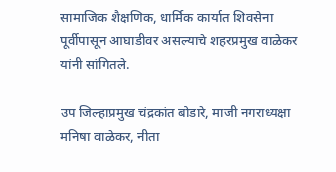सामाजिक शैक्षणिक, धार्मिक कार्यात शिवसेना पूर्वीपासून आघाडीवर असल्याचे शहरप्रमुख वाळेकर यांनी सांगितले.

उप जिल्हाप्रमुख चंद्रकांत बोडारे, माजी नगराध्यक्षा मनिषा वाळेकर, नीता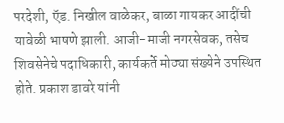परदेशी, ऍड. निखील वाळेकर, बाळा गायकर आदींची यावेळी भाषणे झाली. आजी-माजी नगरसेवक, तसेच शिवसेनेचे पदाधिकारी, कार्यकर्ते मोठ्या संख्येने उपस्थित होते. प्रकाश डावरे यांनी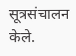सूत्रसंचालन केले.